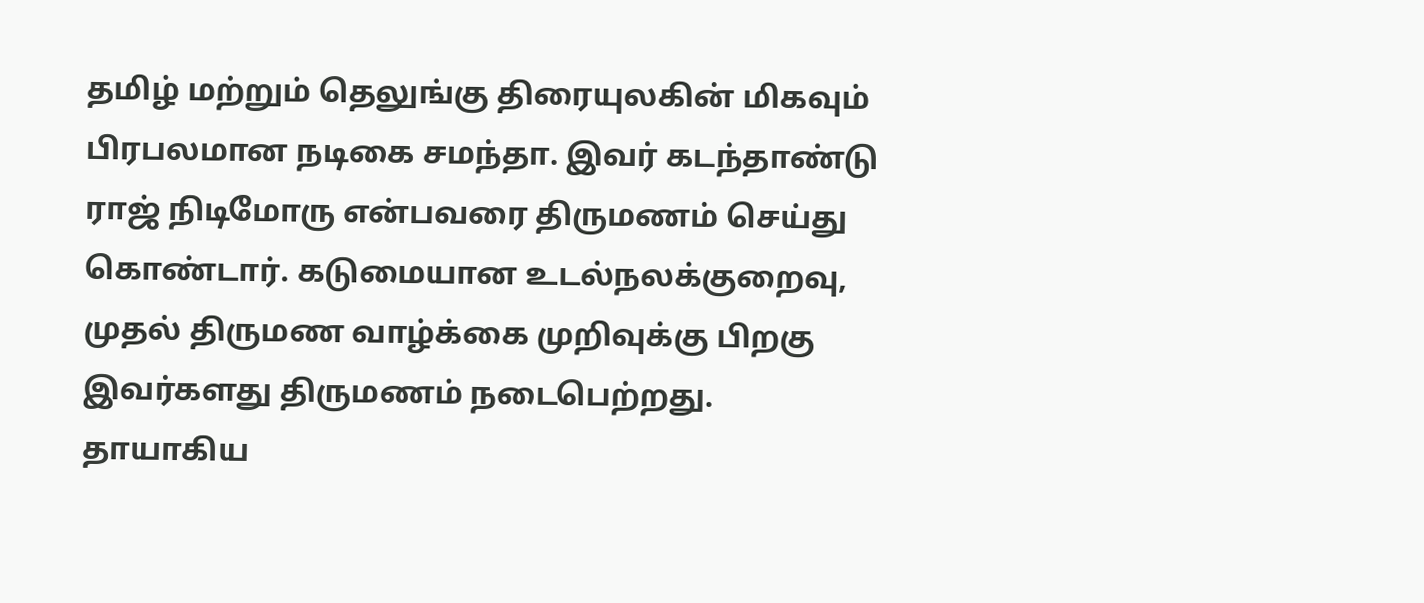தமிழ் மற்றும் தெலுங்கு திரையுலகின் மிகவும் பிரபலமான நடிகை சமந்தா. இவர் கடந்தாண்டு ராஜ் நிடிமோரு என்பவரை திருமணம் செய்து கொண்டார். கடுமையான உடல்நலக்குறைவு, முதல் திருமண வாழ்க்கை முறிவுக்கு பிறகு இவர்களது திருமணம் நடைபெற்றது.
தாயாகிய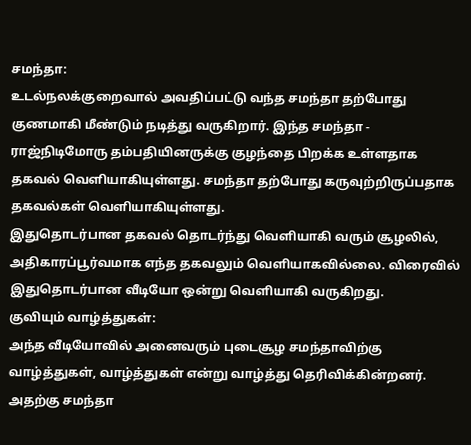சமந்தா:
உடல்நலக்குறைவால் அவதிப்பட்டு வந்த சமந்தா தற்போது குணமாகி மீண்டும் நடித்து வருகிறார். இந்த சமந்தா - ராஜ்நிடிமோரு தம்பதியினருக்கு குழந்தை பிறக்க உள்ளதாக தகவல் வெளியாகியுள்ளது. சமந்தா தற்போது கருவுற்றிருப்பதாக தகவல்கள் வெளியாகியுள்ளது.
இதுதொடர்பான தகவல் தொடர்ந்து வெளியாகி வரும் சூழலில், அதிகாரப்பூர்வமாக எந்த தகவலும் வெளியாகவில்லை. விரைவில் இதுதொடர்பான வீடியோ ஒன்று வெளியாகி வருகிறது.
குவியும் வாழ்த்துகள்:
அந்த வீடியோவில் அனைவரும் புடைசூழ சமந்தாவிற்கு வாழ்த்துகள், வாழ்த்துகள் என்று வாழ்த்து தெரிவிக்கின்றனர். அதற்கு சமந்தா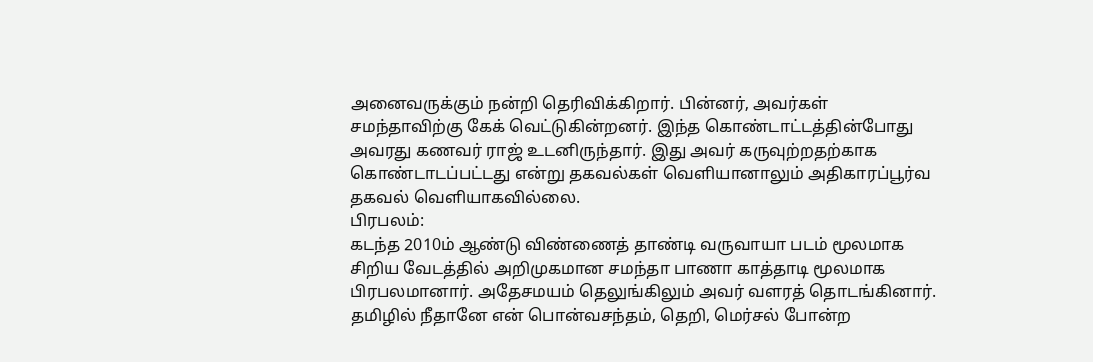அனைவருக்கும் நன்றி தெரிவிக்கிறார். பின்னர், அவர்கள் சமந்தாவிற்கு கேக் வெட்டுகின்றனர். இந்த கொண்டாட்டத்தின்போது அவரது கணவர் ராஜ் உடனிருந்தார். இது அவர் கருவுற்றதற்காக கொண்டாடப்பட்டது என்று தகவல்கள் வெளியானாலும் அதிகாரப்பூர்வ தகவல் வெளியாகவில்லை.
பிரபலம்:
கடந்த 2010ம் ஆண்டு விண்ணைத் தாண்டி வருவாயா படம் மூலமாக சிறிய வேடத்தில் அறிமுகமான சமந்தா பாணா காத்தாடி மூலமாக பிரபலமானார். அதேசமயம் தெலுங்கிலும் அவர் வளரத் தொடங்கினார். தமிழில் நீதானே என் பொன்வசந்தம், தெறி, மெர்சல் போன்ற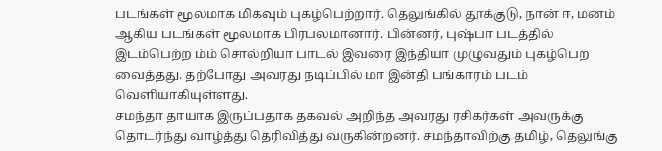படங்கள் மூலமாக மிகவும் புகழ்பெற்றார். தெலுங்கில் தூக்குடு, நான் ஈ, மனம் ஆகிய படங்கள் மூலமாக பிரபலமானார். பின்னர், புஷ்பா படத்தில் இடம்பெற்ற ம்ம் சொல்றியா பாடல் இவரை இந்தியா முழுவதும் புகழ்பெற வைத்தது. தற்போது அவரது நடிப்பில் மா இன்தி பங்காரம் படம் வெளியாகியுள்ளது.
சமந்தா தாயாக இருப்பதாக தகவல் அறிந்த அவரது ரசிகர்கள் அவருக்கு தொடர்ந்து வாழ்த்து தெரிவித்து வருகின்றனர். சமந்தாவிற்கு தமிழ், தெலுங்கு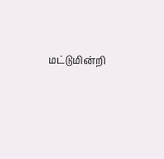மட்டுமின்றி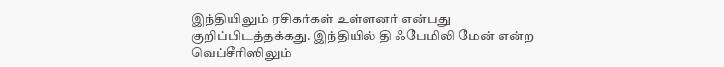இந்தியிலும் ரசிகர்கள் உள்ளனர் என்பது குறிப்பிடத்தக்கது. இந்தியில் தி ஃபேமிலி மேன் என்ற வெப்சீரிஸிலும்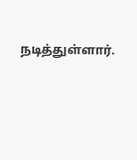நடித்துள்ளார்.